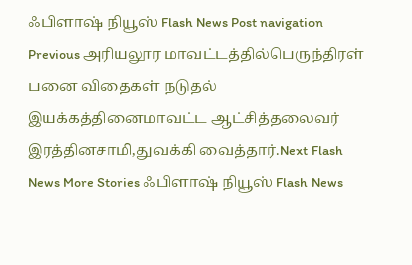ஃபிளாஷ் நியூஸ் Flash News Post navigation Previous அரியலூர மாவட்டத்தில்பெருந்திரள் பனை விதைகள் நடுதல் இயக்கத்தினைமாவட்ட ஆட்சித்தலைவர் இரத்தினசாமி,துவக்கி வைத்தார்.Next Flash News More Stories ஃபிளாஷ் நியூஸ் Flash News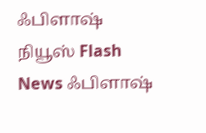ஃபிளாஷ் நியூஸ் Flash News ஃபிளாஷ்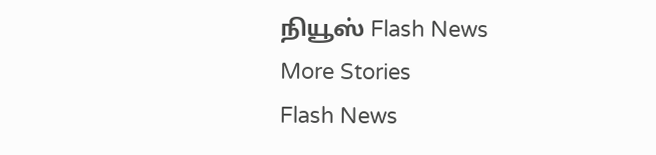நியூஸ் Flash News
More Stories
Flash News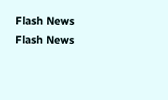Flash News
Flash News